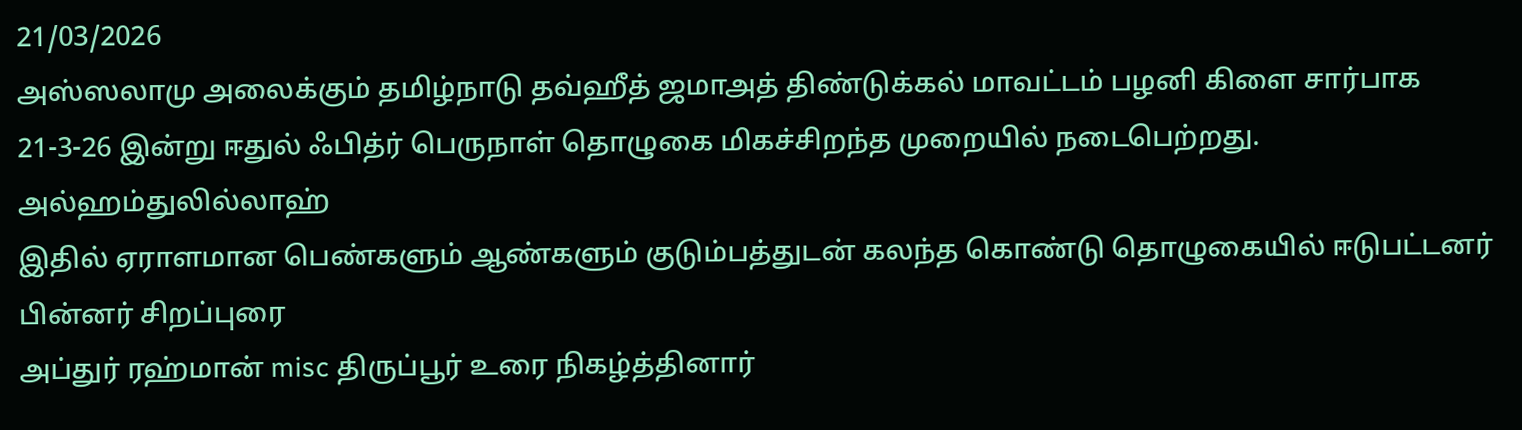21/03/2026
அஸ்ஸலாமு அலைக்கும் தமிழ்நாடு தவ்ஹீத் ஜமாஅத் திண்டுக்கல் மாவட்டம் பழனி கிளை சார்பாக
21-3-26 இன்று ஈதுல் ஃபித்ர் பெருநாள் தொழுகை மிகச்சிறந்த முறையில் நடைபெற்றது.
அல்ஹம்துலில்லாஹ்
இதில் ஏராளமான பெண்களும் ஆண்களும் குடும்பத்துடன் கலந்த கொண்டு தொழுகையில் ஈடுபட்டனர்
பின்னர் சிறப்புரை
அப்துர் ரஹ்மான் misc திருப்பூர் உரை நிகழ்த்தினார்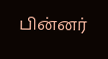பின்னர்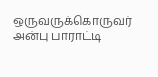ஒருவருக்கொருவர் அன்பு பாராட்டி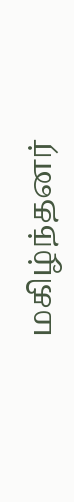மகிழ்ந்தனர்